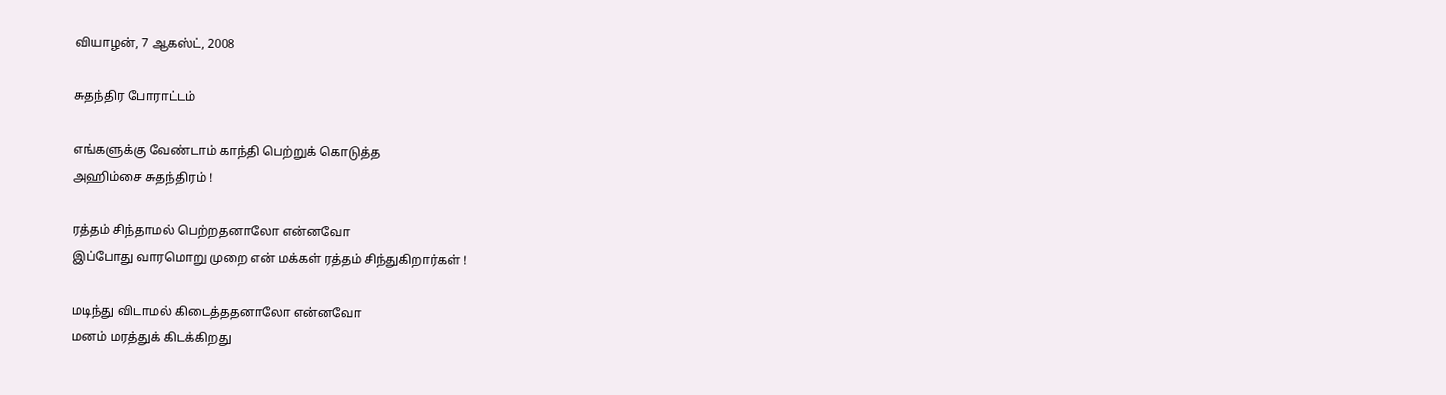வியாழன், 7 ஆகஸ்ட், 2008

சுதந்திர போராட்டம்

எங்களுக்கு வேண்டாம் காந்தி பெற்றுக் கொடுத்த
அஹிம்சை சுதந்திரம் !

ரத்தம் சிந்தாமல் பெற்றதனாலோ என்னவோ
இப்போது வாரமொறு முறை என் மக்கள் ரத்தம் சிந்துகிறார்கள் !

மடிந்து விடாமல் கிடைத்ததனாலோ என்னவோ
மனம் மரத்துக் கிடக்கிறது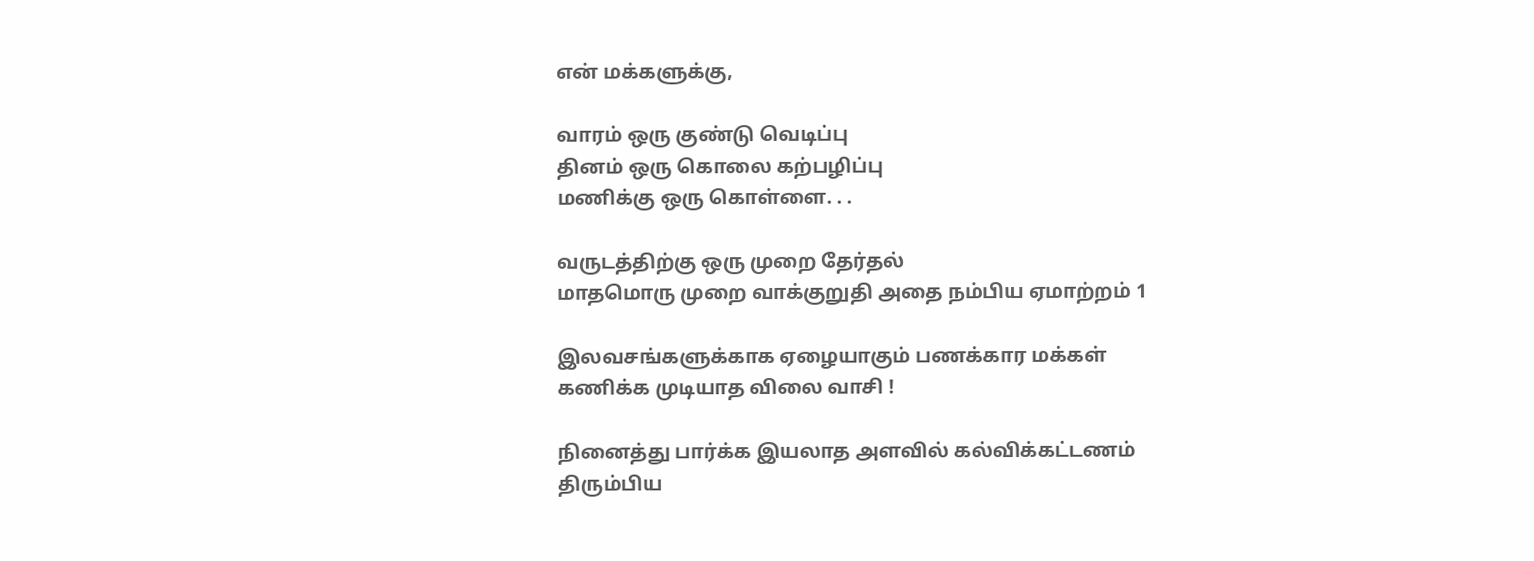என் மக்களுக்கு,

வாரம் ஒரு குண்டு வெடிப்பு
தினம் ஒரு கொலை கற்பழிப்பு
மணிக்கு ஒரு கொள்ளை. . .

வருடத்திற்கு ஒரு முறை தேர்தல்
மாதமொரு முறை வாக்குறுதி அதை நம்பிய ஏமாற்றம் 1

இலவசங்களுக்காக ஏழையாகும் பணக்கார மக்கள்
கணிக்க முடியாத விலை வாசி !

நினைத்து பார்க்க இயலாத அளவில் கல்விக்கட்டணம்
திரும்பிய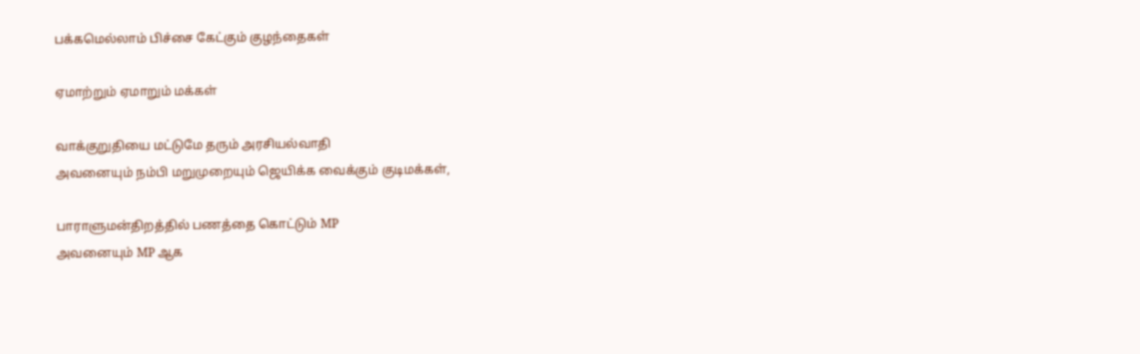பக்கமெல்லாம் பிச்சை கேட்கும் குழந்தைகள்

ஏமாற்றும் ஏமாறும் மக்கள்

வாக்குறுதியை மட்டுமே தரும் அரசியல்வாதி
அவனையும் நம்பி மறுமுறையும் ஜெயிக்க வைக்கும் குடிமக்கள்,

பாராளுமன்திறத்தில் பணத்தை கொட்டும் MP
அவனையும் MP ஆக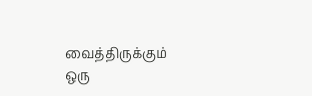வைத்திருக்கும் ஒரு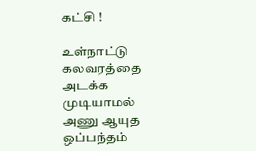கட்சி !

உள்நாட்டு கலவரத்தை அடக்க முடியாமல்
அணு ஆயுத ஒப்பந்தம்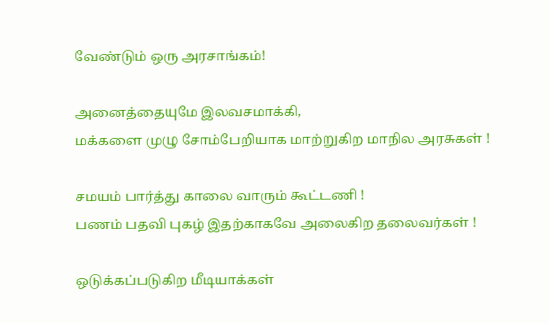வேண்டும் ஒரு அரசாங்கம்!

அனைத்தையுமே இலவசமாக்கி,
மக்களை முழு சோம்பேறியாக மாற்றுகிற மாநில அரசுகள் !

சமயம் பார்த்து காலை வாரும் கூட்டணி !
பணம் பதவி புகழ் இதற்காகவே அலைகிற தலைவர்கள் !

ஒடுக்கப்படுகிற மீடியாக்கள்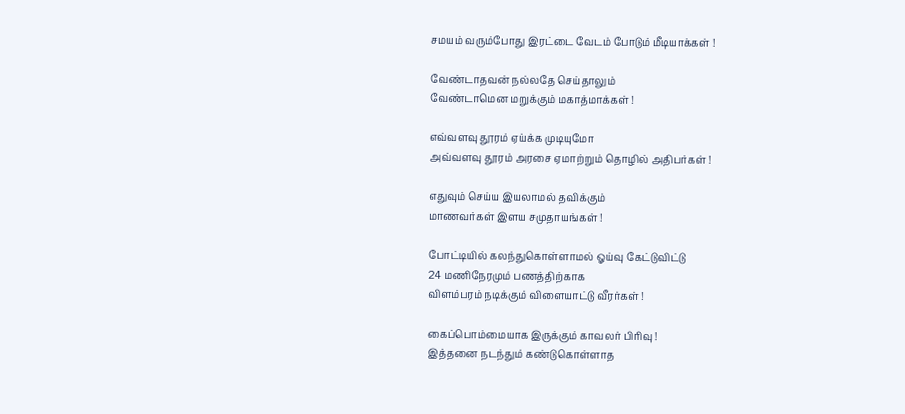சமயம் வரும்போது இரட்டை வேடம் போடும் மீடியாக்கள் !

வேண்டாதவன் நல்லதே செய்தாலும்
வேண்டாமென மறுக்கும் மகாத்மாக்கள் !

எவ்வளவு தூரம் ஏய்க்க முடியுமோ
அவ்வளவு தூரம் அரசை ஏமாற்றும் தொழில் அதிபர்கள் !

எதுவும் செய்ய இயலாமல் தவிக்கும்
மாணவர்கள் இளய சமுதாயங்கள் !

போட்டியில் கலந்துகொள்ளாமல் ஓய்வு கேட்டுவிட்டு
24 மணிநேரமும் பணத்திற்காக
விளம்பரம் நடிக்கும் விளையாட்டு வீரர்கள் !

கைப்பொம்மையாக இருக்கும் காவலர் பிரிவு !
இத்தனை நடந்தும் கண்டுகொள்ளாத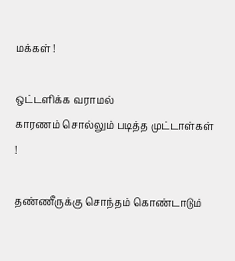மக்கள் !

ஒட்டளிக்க வராமல்
காரணம் சொல்லும் படித்த முட்டாள்கள் !

தண்ணீருக்கு சொந்தம் கொண்டாடும்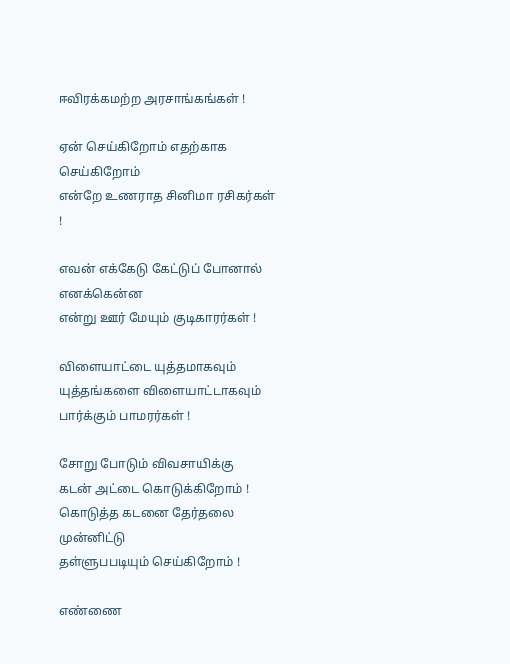ஈவிரக்கமற்ற அரசாங்கங்கள் !

ஏன் செய்கிறோம் எதற்காக செய்கிறோம்
என்றே உணராத சினிமா ரசிகர்கள் !

எவன் எக்கேடு கேட்டுப் போனால் எனக்கென்ன
என்று ஊர் மேயும் குடிகாரர்கள் !

விளையாட்டை யுத்தமாகவும்
யுத்தங்களை விளையாட்டாகவும் பார்க்கும் பாமரர்கள் !

சோறு போடும் விவசாயிக்கு
கடன் அட்டை கொடுக்கிறோம் !
கொடுத்த கடனை தேர்தலை முன்னிட்டு
தள்ளுபபடியும் செய்கிறோம் !

எண்ணை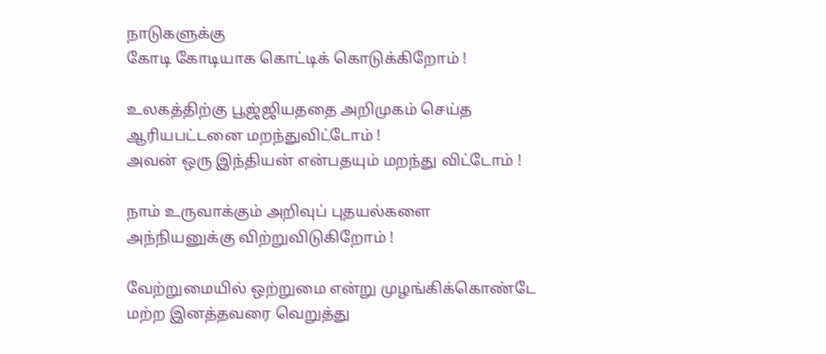நாடுகளுக்கு
கோடி கோடியாக கொட்டிக் கொடுக்கிறோம் !

உலகத்திற்கு பூஜ்ஜியததை அறிமுகம் செய்த
ஆரியபட்டனை மறந்துவிட்டோம் !
அவன் ஒரு இந்தியன் என்பதயும் மறந்து விட்டோம் !

நாம் உருவாக்கும் அறிவுப் புதயல்களை
அந்நியனுக்கு விற்றுவிடுகிறோம் !

வேற்றுமையில் ஒற்றுமை என்று முழங்கிக்கொண்டே
மற்ற இனத்தவரை வெறுத்து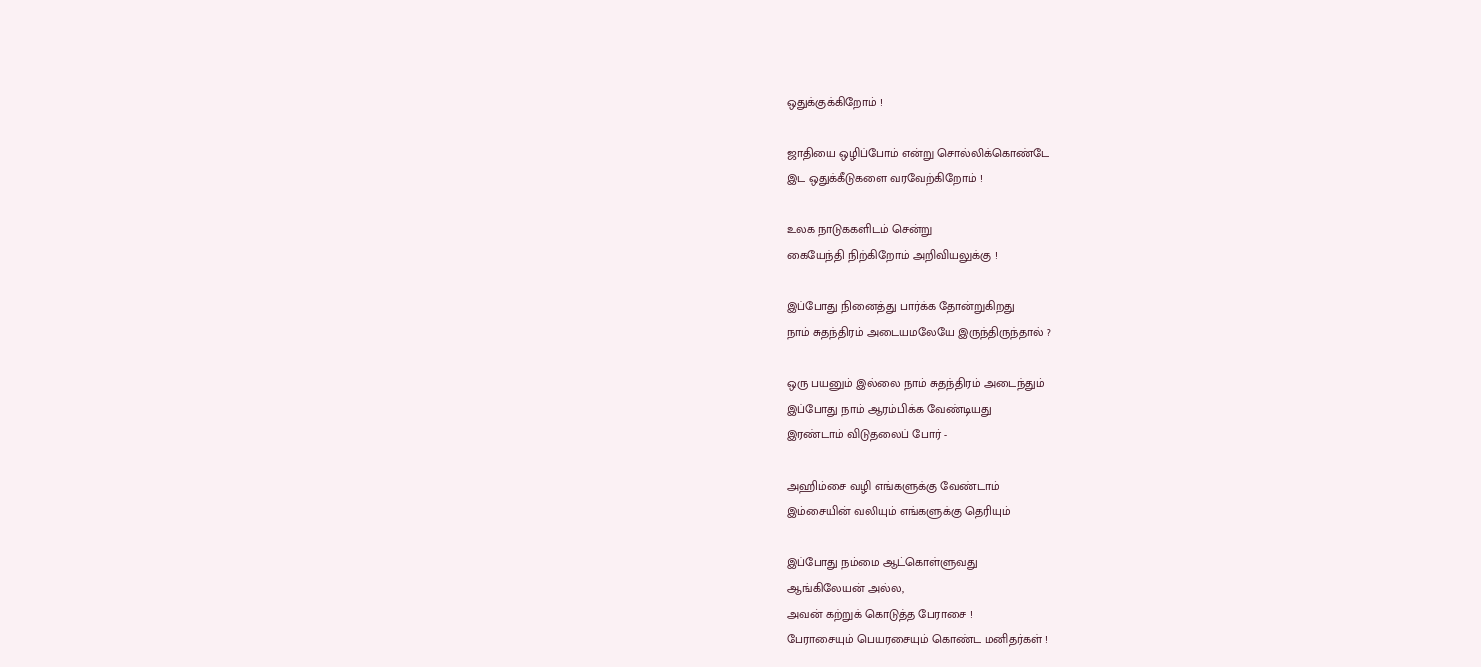ஒதுக்குக்கிறோம் !

ஜாதியை ஒழிப்போம் என்று சொல்லிக்கொண்டே
இட ஒதுக்கீடுகளை வரவேற்கிறோம் !

உலக நாடுககளிடம் சென்று
கையேந்தி நிற்கிறோம் அறிவியலுக்கு !

இப்போது நினைத்து பார்க்க தோன்றுகிறது
நாம் சுதந்திரம் அடையமலேயே இருந்திருந்தால் ?

ஒரு பயனும் இல்லை நாம் சுதந்திரம் அடைந்தும்
இப்போது நாம் ஆரம்பிக்க வேண்டியது
இரண்டாம் விடுதலைப் போர் -

அஹிம்சை வழி எங்களுக்கு வேண்டாம்
இம்சையின் வலியும் எங்களுக்கு தெரியும்

இப்போது நம்மை ஆட்கொள்ளுவது
ஆங்கிலேயன் அல்ல,
அவன் கற்றுக் கொடுத்த பேராசை !
பேராசையும் பெயரசையும் கொண்ட மனிதர்கள் !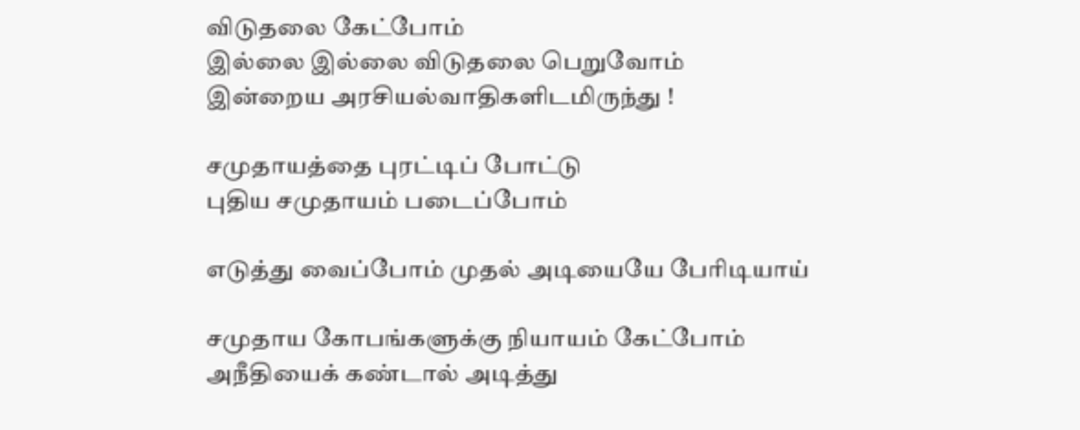விடுதலை கேட்போம்
இல்லை இல்லை விடுதலை பெறுவோம்
இன்றைய அரசியல்வாதிகளிடமிருந்து !

சமுதாயத்தை புரட்டிப் போட்டு
புதிய சமுதாயம் படைப்போம்

எடுத்து வைப்போம் முதல் அடியையே பேரிடியாய்

சமுதாய கோபங்களுக்கு நியாயம் கேட்போம்
அநீதியைக் கண்டால் அடித்து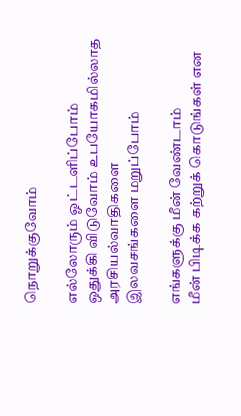நொறுக்குவோம்

எல்லோரும் ஓட்டளிப்போம்
ஒதுக்கி விடுவோம் உபயோகமில்லாத அரசியல்வாதிகளை
இலவசங்களை மறுப்போம்

எங்களுக்கு மீன் வேண்டாம்
மீன் பிடிக்க கற்றுக் கொடுங்கள் என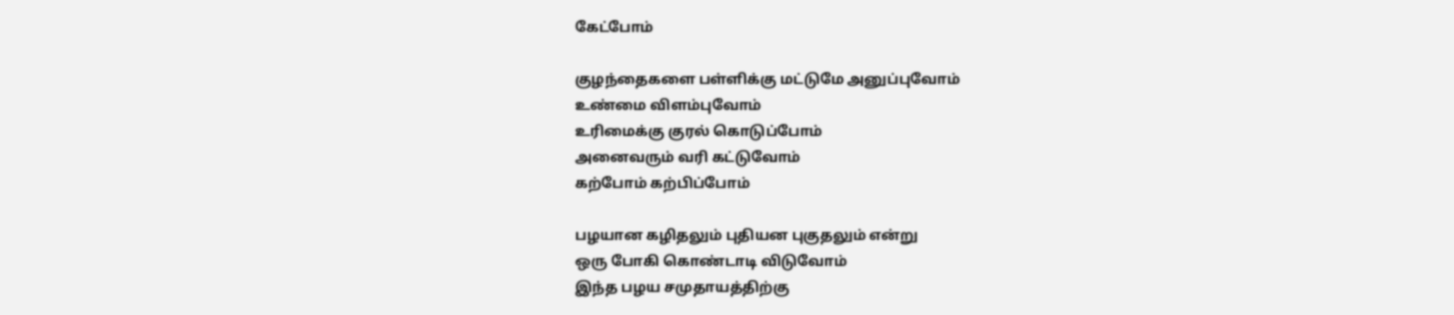கேட்போம்

குழந்தைகளை பள்ளிக்கு மட்டுமே அனுப்புவோம்
உண்மை விளம்புவோம்
உரிமைக்கு குரல் கொடுப்போம்
அனைவரும் வரி கட்டுவோம்
கற்போம் கற்பிப்போம்

பழயான கழிதலும் புதியன புகுதலும் என்று
ஒரு போகி கொண்டாடி விடுவோம்
இந்த பழய சமுதாயத்திற்கு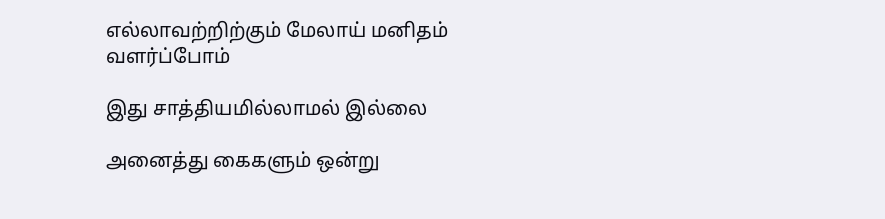எல்லாவற்றிற்கும் மேலாய் மனிதம் வளர்ப்போம்

இது சாத்தியமில்லாமல் இல்லை

அனைத்து கைகளும் ஒன்று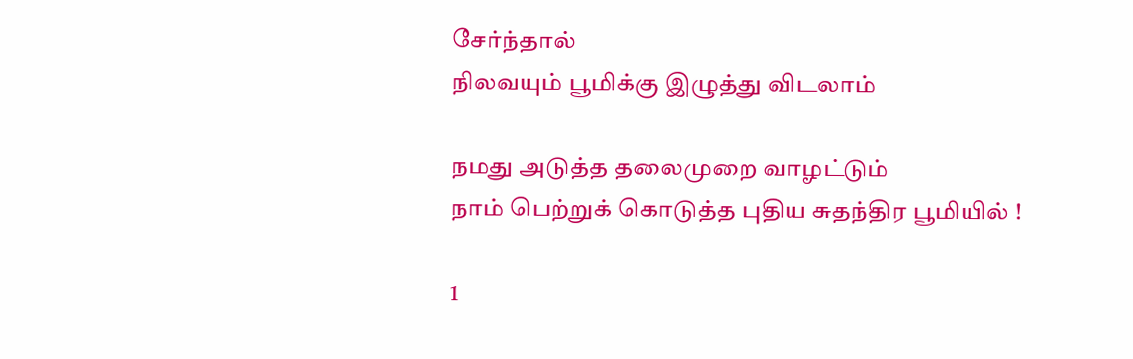சேர்ந்தால்
நிலவயும் பூமிக்கு இழுத்து விடலாம்

நமது அடுத்த தலைமுறை வாழட்டும்
நாம் பெற்றுக் கொடுத்த புதிய சுதந்திர பூமியில் !

1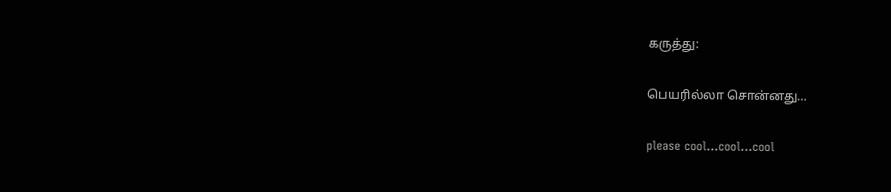கருத்து:

பெயரில்லா சொன்னது…

please cool...cool...cool